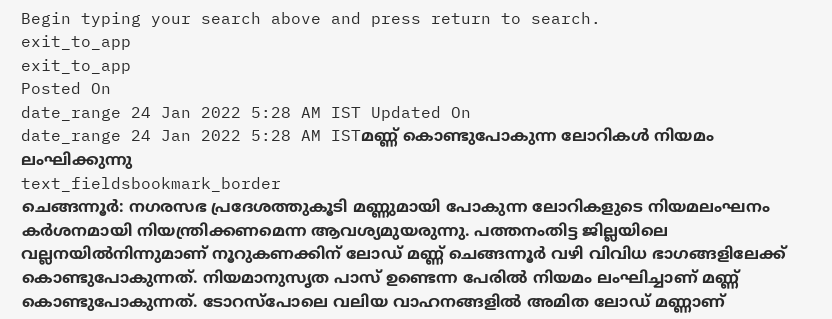Begin typing your search above and press return to search.
exit_to_app
exit_to_app
Posted On
date_range 24 Jan 2022 5:28 AM IST Updated On
date_range 24 Jan 2022 5:28 AM ISTമണ്ണ് കൊണ്ടുപോകുന്ന ലോറികൾ നിയമം ലംഘിക്കുന്നു
text_fieldsbookmark_border
ചെങ്ങന്നൂർ: നഗരസഭ പ്രദേശത്തുകൂടി മണ്ണുമായി പോകുന്ന ലോറികളുടെ നിയമലംഘനം കർശനമായി നിയന്ത്രിക്കണമെന്ന ആവശ്യമുയരുന്നു. പത്തനംതിട്ട ജില്ലയിലെ വല്ലനയിൽനിന്നുമാണ് നൂറുകണക്കിന് ലോഡ് മണ്ണ് ചെങ്ങന്നൂർ വഴി വിവിധ ഭാഗങ്ങളിലേക്ക് കൊണ്ടുപോകുന്നത്. നിയമാനുസൃത പാസ് ഉണ്ടെന്ന പേരിൽ നിയമം ലംഘിച്ചാണ് മണ്ണ് കൊണ്ടുപോകുന്നത്. ടോറസ്പോലെ വലിയ വാഹനങ്ങളിൽ അമിത ലോഡ് മണ്ണാണ്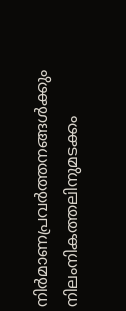നിർമാണപ്രവർത്തനങ്ങൾക്കും നിലംനികത്തലിനുമടക്കം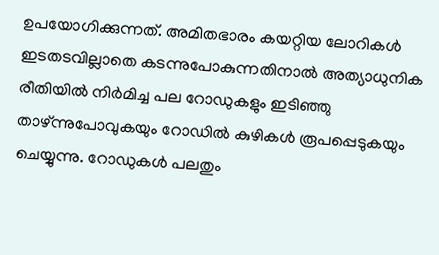ഉപയോഗിക്കുന്നത്. അമിതഭാരം കയറ്റിയ ലോറികൾ ഇടതടവില്ലാതെ കടന്നുപോകുന്നതിനാൽ അത്യാധുനിക രീതിയിൽ നിർമിച്ച പല റോഡുകളും ഇടിഞ്ഞു താഴ്ന്നുപോവുകയും റോഡിൽ കുഴികൾ രൂപപ്പെടുകയും ചെയ്യുന്നു. റോഡുകൾ പലതും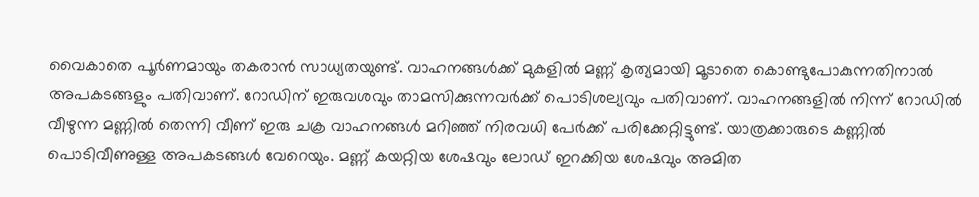വൈകാതെ പൂർണമായും തകരാൻ സാധ്യതയുണ്ട്. വാഹനങ്ങൾക്ക് മുകളിൽ മണ്ണ് കൃത്യമായി മൂടാതെ കൊണ്ടുപോകുന്നതിനാൽ അപകടങ്ങളും പതിവാണ്. റോഡിന് ഇരുവശവും താമസിക്കുന്നവർക്ക് പൊടിശല്യവും പതിവാണ്. വാഹനങ്ങളിൽ നിന്ന് റോഡിൽ വീഴുന്ന മണ്ണിൽ തെന്നി വീണ് ഇരു ചക്ര വാഹനങ്ങൾ മറിഞ്ഞ് നിരവധി പേർക്ക് പരിക്കേറ്റിട്ടുണ്ട്. യാത്രക്കാരുടെ കണ്ണിൽ പൊടിവീണുള്ള അപകടങ്ങൾ വേറെയും. മണ്ണ് കയറ്റിയ ശേഷവും ലോഡ് ഇറക്കിയ ശേഷവും അമിത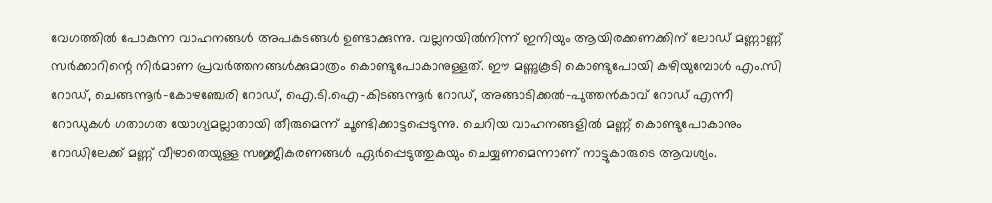വേഗത്തിൽ പോകുന്ന വാഹനങ്ങൾ അപകടങ്ങൾ ഉണ്ടാക്കുന്നു. വല്ലനയിൽനിന്ന് ഇനിയും ആയിരക്കണക്കിന് ലോഡ് മണ്ണാണ്ണ് സർക്കാറിന്റെ നിർമാണ പ്രവർത്തനങ്ങൾക്കുമാത്രം കൊണ്ടുപോകാനുള്ളത്. ഈ മണ്ണുകൂടി കൊണ്ടുപോയി കഴിയുമ്പോൾ എം.സി റോഡ്, ചെങ്ങന്നൂർ-കോഴഞ്ചേരി റോഡ്, ഐ.ടി.ഐ-കിടങ്ങന്നൂർ റോഡ്, അങ്ങാടിക്കൽ-പുത്തൻകാവ് റോഡ് എന്നീ റോഡുകൾ ഗതാഗത യോഗ്യമല്ലാതായി തീരുമെന്ന് ചൂണ്ടിക്കാട്ടപ്പെടുന്നു. ചെറിയ വാഹനങ്ങളിൽ മണ്ണ് കൊണ്ടുപോകാനും റോഡിലേക്ക് മണ്ണ് വീഴാതെയുള്ള സജ്ജീകരണങ്ങൾ ഏർപ്പെടുത്തുകയും ചെയ്യണമെന്നാണ് നാട്ടുകാരുടെ ആവശ്യം.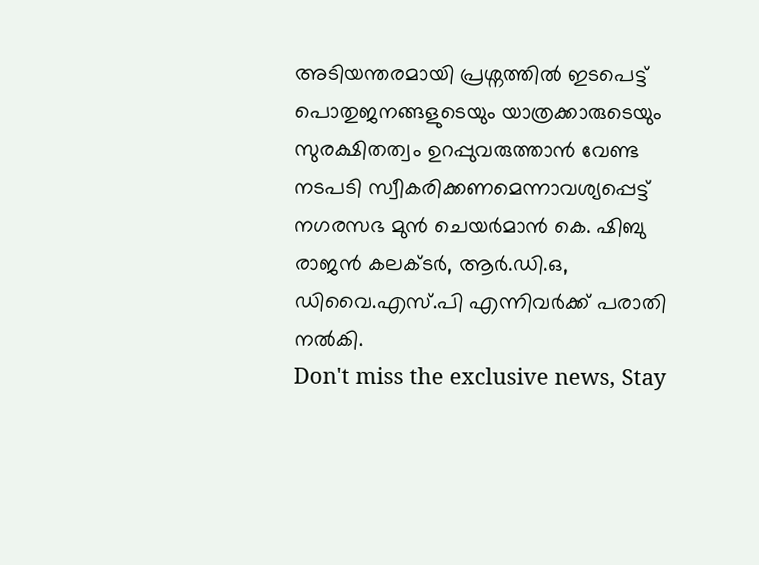അടിയന്തരമായി പ്രശ്നത്തിൽ ഇടപെട്ട് പൊതുജനങ്ങളുടെയും യാത്രക്കാരുടെയും സുരക്ഷിതത്വം ഉറപ്പുവരുത്താൻ വേണ്ട നടപടി സ്വീകരിക്കണമെന്നാവശ്യപ്പെട്ട് നഗരസഭ മുൻ ചെയർമാൻ കെ. ഷിബു രാജൻ കലക്ടർ, ആർ.ഡി.ഒ, ഡിവൈ.എസ്.പി എന്നിവർക്ക് പരാതി നൽകി.
Don't miss the exclusive news, Stay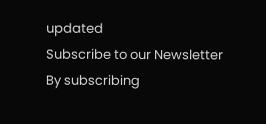updated
Subscribe to our Newsletter
By subscribing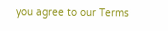you agree to our Terms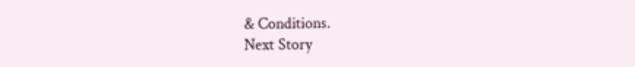& Conditions.
Next Story